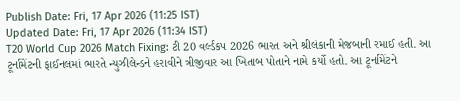Publish Date: Fri, 17 Apr 2026 (11:25 IST)
Updated Date: Fri, 17 Apr 2026 (11:34 IST)
T20 World Cup 2026 Match Fixing: ટી 20 વર્લ્ડકપ 2026 ભારત અને શ્રીલંકાની મેજબાની રમાઈ હતી. આ ટૂર્નામેંટની ફાઈનલમાં ભારતે ન્યુઝીલેન્ડને હરાવીને ત્રીજીવાર આ ખિતાબ પોતાને નામે કર્યો હતો. આ ટૂર્નામેંટને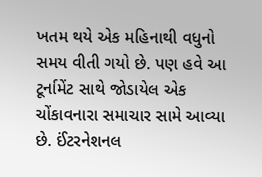ખતમ થયે એક મહિનાથી વધુનો સમય વીતી ગયો છે. પણ હવે આ ટૂર્નામેંટ સાથે જોડાયેલ એક ચોંકાવનારા સમાચાર સામે આવ્યા છે. ઈંટરનેશનલ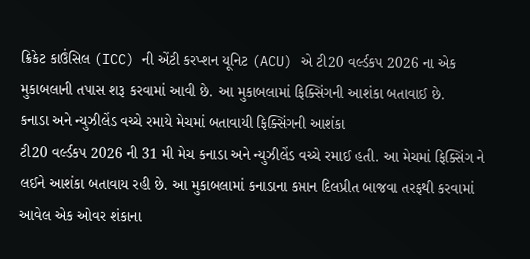ક્રિકેટ કાઉંસિલ (ICC) ની એંટી કરપ્શન યૂનિટ (ACU) એ ટી20 વર્લ્ડકપ 2026 ના એક મુકાબલાની તપાસ શરૂ કરવામાં આવી છે. આ મુકાબલામાં ફિક્સિંગની આશંકા બતાવાઈ છે.
કનાડા અને ન્યુઝીલેંડ વચ્ચે રમાયે મેચમાં બતાવાયી ફિક્સિંગની આશંકા
ટી20 વર્લ્ડકપ 2026 ની 31 મી મેચ કનાડા અને ન્યુઝીલેંડ વચ્ચે રમાઈ હતી. આ મેચમાં ફિક્સિંગ ને લઈને આશંકા બતાવાય રહી છે. આ મુકાબલામાં કનાડાના કપ્તાન દિલપ્રીત બાજવા તરફથી કરવામાં આવેલ એક ઓવર શંકાના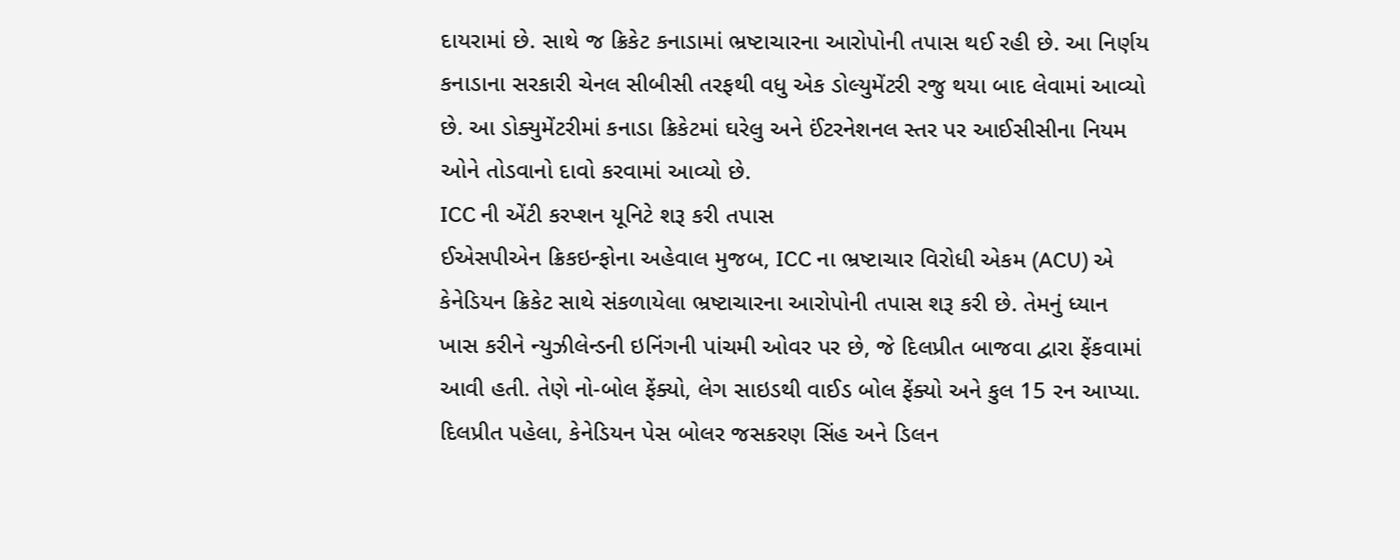દાયરામાં છે. સાથે જ ક્રિકેટ કનાડામાં ભ્રષ્ટાચારના આરોપોની તપાસ થઈ રહી છે. આ નિર્ણય કનાડાના સરકારી ચેનલ સીબીસી તરફથી વધુ એક ડોલ્યુમેંટરી રજુ થયા બાદ લેવામાં આવ્યો છે. આ ડોક્યુમેંટરીમાં કનાડા ક્રિકેટમાં ઘરેલુ અને ઈંટરનેશનલ સ્તર પર આઈસીસીના નિયમ ઓને તોડવાનો દાવો કરવામાં આવ્યો છે.
ICC ની એંટી કરપ્શન યૂનિટે શરૂ કરી તપાસ
ઈએસપીએન ક્રિકઇન્ફોના અહેવાલ મુજબ, ICC ના ભ્રષ્ટાચાર વિરોધી એકમ (ACU) એ કેનેડિયન ક્રિકેટ સાથે સંકળાયેલા ભ્રષ્ટાચારના આરોપોની તપાસ શરૂ કરી છે. તેમનું ધ્યાન ખાસ કરીને ન્યુઝીલેન્ડની ઇનિંગની પાંચમી ઓવર પર છે, જે દિલપ્રીત બાજવા દ્વારા ફેંકવામાં આવી હતી. તેણે નો-બોલ ફેંક્યો, લેગ સાઇડથી વાઈડ બોલ ફેંક્યો અને કુલ 15 રન આપ્યા. દિલપ્રીત પહેલા, કેનેડિયન પેસ બોલર જસકરણ સિંહ અને ડિલન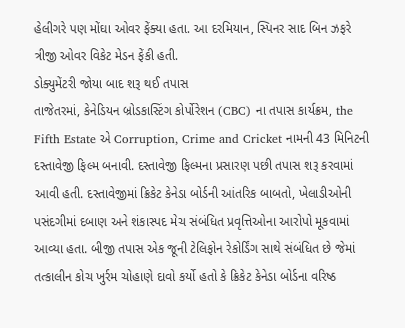હેલીગરે પણ મોંઘા ઓવર ફેંક્યા હતા. આ દરમિયાન, સ્પિનર સાદ બિન ઝફરે ત્રીજી ઓવર વિકેટ મેડન ફેંકી હતી.
ડોક્યુમેંટરી જોયા બાદ શરૂ થઈ તપાસ
તાજેતરમાં, કેનેડિયન બ્રોડકાસ્ટિંગ કોર્પોરેશન (CBC) ના તપાસ કાર્યક્રમ, the Fifth Estate એ Corruption, Crime and Cricket નામની 43 મિનિટની દસ્તાવેજી ફિલ્મ બનાવી. દસ્તાવેજી ફિલ્મના પ્રસારણ પછી તપાસ શરૂ કરવામાં આવી હતી. દસ્તાવેજીમાં ક્રિકેટ કેનેડા બોર્ડની આંતરિક બાબતો, ખેલાડીઓની પસંદગીમાં દબાણ અને શંકાસ્પદ મેચ સંબંધિત પ્રવૃત્તિઓના આરોપો મૂકવામાં આવ્યા હતા. બીજી તપાસ એક જૂની ટેલિફોન રેકોર્ડિંગ સાથે સંબંધિત છે જેમાં તત્કાલીન કોચ ખુર્રમ ચોહાણે દાવો કર્યો હતો કે ક્રિકેટ કેનેડા બોર્ડના વરિષ્ઠ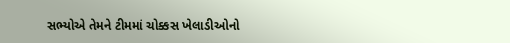સભ્યોએ તેમને ટીમમાં ચોક્કસ ખેલાડીઓનો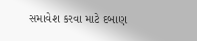સમાવેશ કરવા માટે દબાણ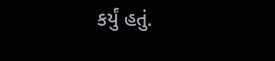કર્યું હતું.